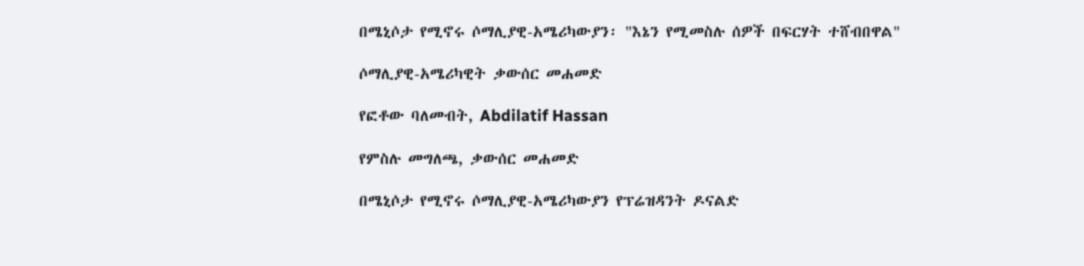በሜኒሶታ የሚኖሩ ሶማሊያዊ-አሜሪካውያን፡ "እኔን የሚመስሉ ሰዎች በፍርሃት ተሸብበዋል"

ሶማሊያዊ-አሜሪካዊት ቃውሰር መሐመድ

የፎቶው ባለመብት, Abdilatif Hassan

የምስሉ መግለጫ, ቃውሰር መሐመድ

በሜኒሶታ የሚኖሩ ሶማሊያዊ-አሜሪካውያን የፕሬዝዳንት ዶናልድ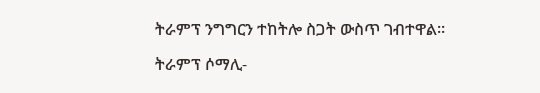ትራምፕ ንግግርን ተከትሎ ስጋት ውስጥ ገብተዋል።

ትራምፕ ሶማሊ-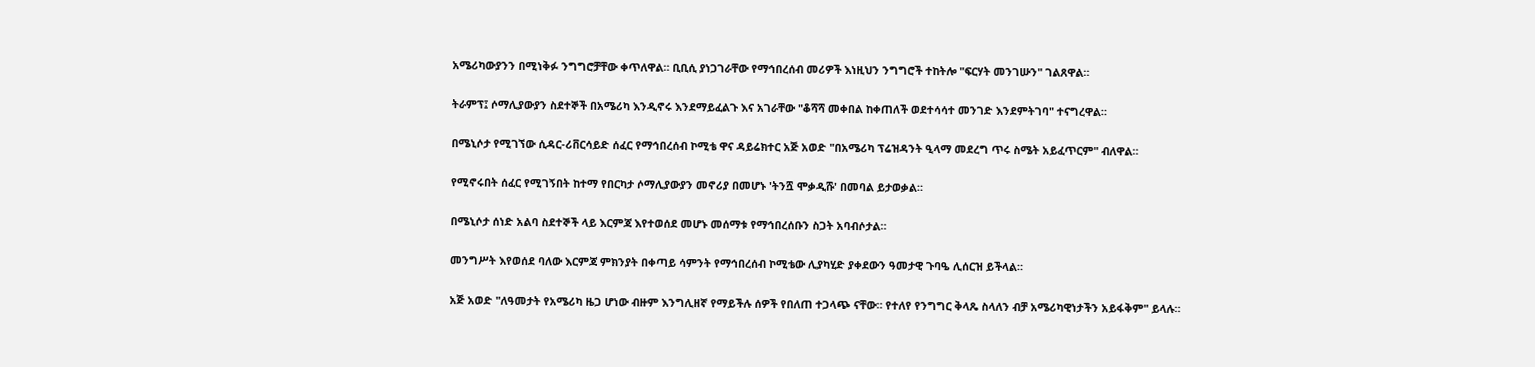አሜሪካውያንን በሚነቅፉ ንግግሮቻቸው ቀጥለዋል። ቢቢሲ ያነጋገራቸው የማኅበረሰብ መሪዎች እነዚህን ንግግሮች ተከትሎ "ፍርሃት መንገሡን" ገልጸዋል።

ትራምፕ፤ ሶማሊያውያን ስደተኞች በአሜሪካ እንዲኖሩ እንደማይፈልጉ እና አገራቸው "ቆሻሻ መቀበል ከቀጠለች ወደተሳሳተ መንገድ እንደምትገባ" ተናግረዋል።

በሜኒሶታ የሚገኘው ሲዳር-ሪቨርሳይድ ሰፈር የማኅበረሰብ ኮሚቴ ዋና ዳይሬክተር አጅ አወድ "በአሜሪካ ፕሬዝዳንት ዒላማ መደረግ ጥሩ ስሜት አይፈጥርም" ብለዋል።

የሚኖሩበት ሰፈር የሚገኝበት ከተማ የበርካታ ሶማሊያውያን መኖሪያ በመሆኑ 'ትንሿ ሞቃዲሹ' በመባል ይታወቃል።

በሜኒሶታ ሰነድ አልባ ስደተኞች ላይ እርምጃ እየተወሰደ መሆኑ መሰማቱ የማኅበረሰቡን ስጋት አባብሶታል።

መንግሥት እየወሰደ ባለው እርምጃ ምክንያት በቀጣይ ሳምንት የማኅበረሰብ ኮሚቴው ሊያካሂድ ያቀደውን ዓመታዊ ጉባዔ ሊሰርዝ ይችላል።

አጅ አወድ "ለዓመታት የአሜሪካ ዜጋ ሆነው ብዙም እንግሊዘኛ የማይችሉ ሰዎች የበለጠ ተጋላጭ ናቸው። የተለየ የንግግር ቅላጼ ስላለን ብቻ አሜሪካዊነታችን አይፋቅም" ይላሉ።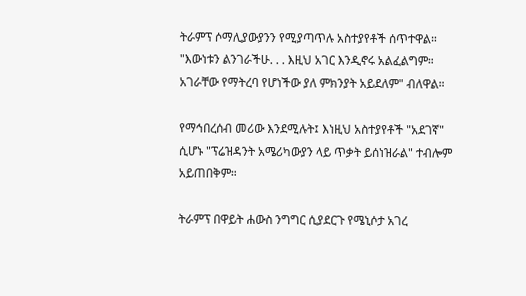ትራምፕ ሶማሊያውያንን የሚያጣጥሉ አስተያየቶች ሰጥተዋል። "እውነቱን ልንገራችሁ. . . እዚህ አገር እንዲኖሩ አልፈልግም። አገራቸው የማትረባ የሆነችው ያለ ምክንያት አይደለም" ብለዋል።

የማኅበረሰብ መሪው እንደሚሉት፤ እነዚህ አስተያየቶች "አደገኛ" ሲሆኑ "ፕሬዝዳንት አሜሪካውያን ላይ ጥቃት ይሰነዝራል" ተብሎም አይጠበቅም።

ትራምፕ በዋይት ሐውስ ንግግር ሲያደርጉ የሜኒሶታ አገረ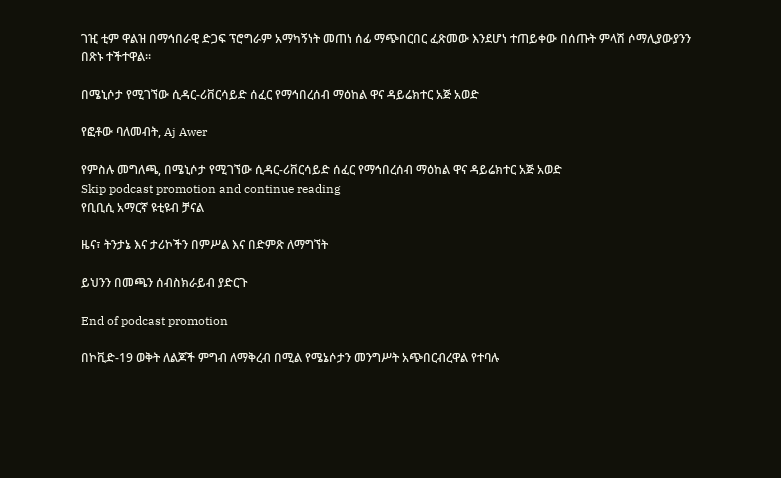ገዢ ቲም ዋልዝ በማኅበራዊ ድጋፍ ፕሮግራም አማካኝነት መጠነ ሰፊ ማጭበርበር ፈጽመው እንደሆነ ተጠይቀው በሰጡት ምላሽ ሶማሊያውያንን በጽኑ ተችተዋል።

በሜኒሶታ የሚገኘው ሲዳር-ሪቨርሳይድ ሰፈር የማኅበረሰብ ማዕከል ዋና ዳይሬክተር አጅ አወድ

የፎቶው ባለመብት, Aj Awer

የምስሉ መግለጫ, በሜኒሶታ የሚገኘው ሲዳር-ሪቨርሳይድ ሰፈር የማኅበረሰብ ማዕከል ዋና ዳይሬክተር አጅ አወድ
Skip podcast promotion and continue reading
የቢቢሲ አማርኛ ዩቲዩብ ቻናል

ዜና፣ ትንታኔ እና ታሪኮችን በምሥል እና በድምጽ ለማግኘት

ይህንን በመጫን ሰብስክራይብ ያድርጉ

End of podcast promotion

በኮቪድ-19 ወቅት ለልጆች ምግብ ለማቅረብ በሚል የሜኔሶታን መንግሥት አጭበርብረዋል የተባሉ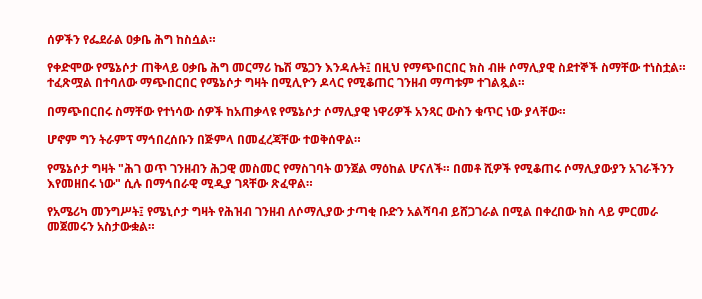ሰዎችን የፌደራል ዐቃቤ ሕግ ከስሷል።

የቀድሞው የሜኔሶታ ጠቅላይ ዐቃቤ ሕግ መርማሪ ኬሽ ሜጋን እንዳሉት፤ በዚህ የማጭበርበር ክስ ብዙ ሶማሊያዊ ስደተኞች ስማቸው ተነስቷል። ተፈጽሟል በተባለው ማጭበርበር የሜኔሶታ ግዛት በሚሊዮን ዶላር የሚቆጠር ገንዘብ ማጣቱም ተገልጿል።

በማጭበርበሩ ስማቸው የተነሳው ሰዎች ከአጠቃላዩ የሜኔሶታ ሶማሊያዊ ነዋሪዎች አንጻር ውስን ቁጥር ነው ያላቸው።

ሆኖም ግን ትራምፕ ማኅበረሰቡን በጅምላ በመፈረጃቸው ተወቅሰዋል።

የሜኔሶታ ግዛት "ሕገ ወጥ ገንዘብን ሕጋዊ መስመር የማስገባት ወንጀል ማዕከል ሆናለች። በመቶ ሺዎች የሚቆጠሩ ሶማሊያውያን አገራችንን እየመዘበሩ ነው" ሲሉ በማኅበራዊ ሚዲያ ገጻቸው ጽፈዋል።

የአሜሪካ መንግሥት፤ የሜኒሶታ ግዛት የሕዝብ ገንዘብ ለሶማሊያው ታጣቂ ቡድን አልሻባብ ይሸጋገራል በሚል በቀረበው ክስ ላይ ምርመራ መጀመሩን አስታውቋል።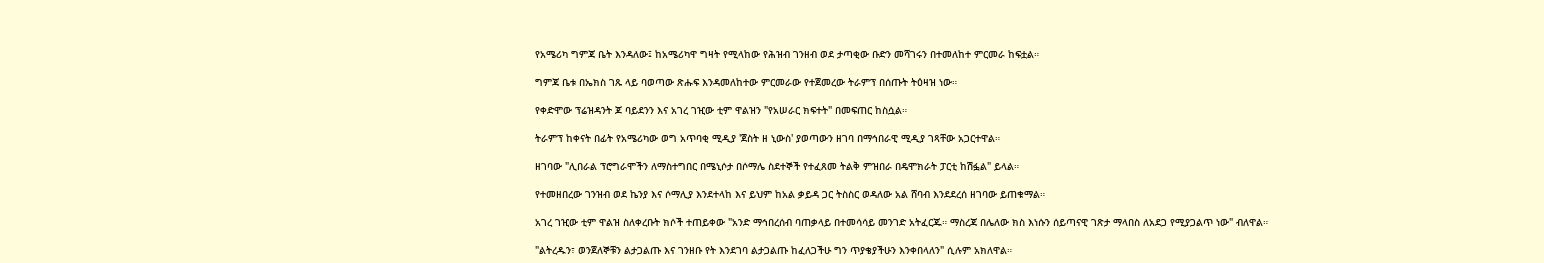የአሜሪካ ግምጃ ቤት እንዳለው፤ ከአሜሪካዋ ግዛት የሚላከው የሕዝብ ገንዘብ ወደ ታጣቂው ቡድን መሻገሩን በተመለከተ ምርመራ ከፍቷል።

ግምጃ ቤቱ በኤክስ ገጹ ላይ ባወጣው ጽሑፍ እንዳመለከተው ምርመራው የተጀመረው ትራምፕ በሰጡት ትዕዛዝ ነው።

የቀድሞው ፕሬዝዳንት ጆ ባይደንን እና አገረ ገዢው ቲም ዋልዝን "የአሠራር ክፍተት" በመፍጠር ከስሷል።

ትራምፕ ከቀናት በፊት የአሜሪካው ወግ አጥባቂ ሚዲያ 'ጀስት ዘ ኒውስ' ያወጣውን ዘገባ በማኅበራዊ ሚዲያ ገጻቸው አጋርተዋል።

ዘገባው "ሊበራል ፕሮግራሞችን ለማስተግበር በሜኒሶታ በሶማሌ ስደተኞች የተፈጸመ ትልቅ ምዝበራ በዴሞክራት ፓርቲ ከሽፏል" ይላል።

የተመዘበረው ገንዝብ ወደ ኬንያ እና ሶማሊያ እንደተላከ እና ይህም ከአል ቃይዳ ጋር ትስስር ወዳለው አል ሸባብ እንደደረሰ ዘገባው ይጠቁማል።

አገረ ገዢው ቲም ዋልዝ ስለቀረቡት ክሶች ተጠይቀው "አንድ ማኅበረሰብ ባጠቃላይ በተመሳሳይ መንገድ አትፈርጁ። ማስረጃ በሌለው ክስ እነሱን ሰይጣናዊ ገጽታ ማላበስ ለአደጋ የሚያጋልጥ ነው" ብለዋል።

"ልትረዱን፣ ወንጀለኞቹን ልታጋልጡ እና ገንዘቡ የት እንደገባ ልታጋልጡ ከፈለጋችሁ ግን ጥያቄያችሁን እንቀበላለን" ሲሉም አክለዋል።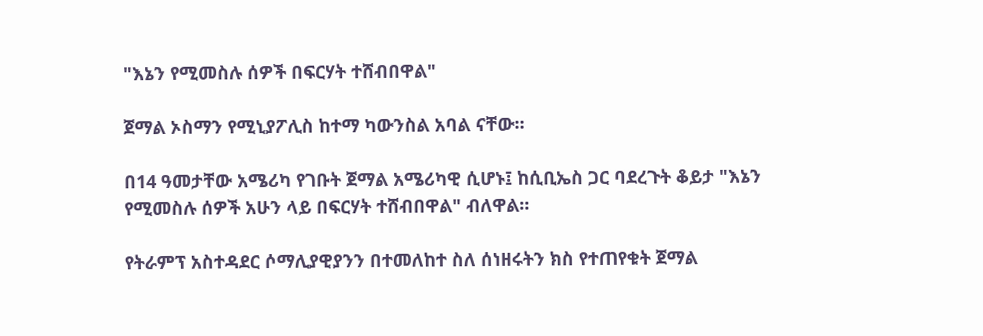"እኔን የሚመስሉ ሰዎች በፍርሃት ተሸብበዋል"

ጀማል ኦስማን የሚኒያፖሊስ ከተማ ካውንስል አባል ናቸው።

በ14 ዓመታቸው አሜሪካ የገቡት ጀማል አሜሪካዊ ሲሆኑ፤ ከሲቢኤስ ጋር ባደረጉት ቆይታ "እኔን የሚመስሉ ሰዎች አሁን ላይ በፍርሃት ተሸብበዋል" ብለዋል።

የትራምፕ አስተዳደር ሶማሊያዊያንን በተመለከተ ስለ ሰነዘሩትን ክስ የተጠየቁት ጀማል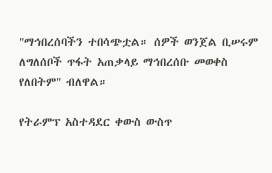"ማኅበረሰባችን ተበሳጭቷል። ሰዎች ወንጀል ቢሠሩም ለግለሰቦች ጥፋት አጠቃላይ ማኅበረሰቡ መወቀስ የለበትም" ብለዋል።

የትራምፕ አስተዳደር ቀውስ ውስጥ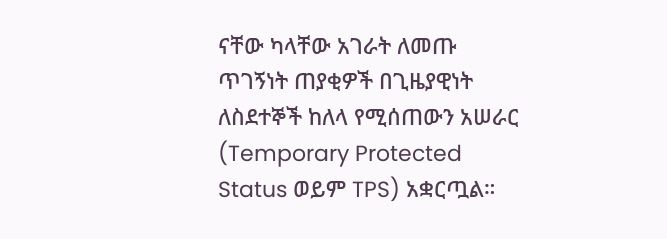ናቸው ካላቸው አገራት ለመጡ ጥገኝነት ጠያቂዎች በጊዜያዊነት ለስደተኞች ከለላ የሚሰጠውን አሠራር (Temporary Protected Status ወይም TPS) አቋርጧል።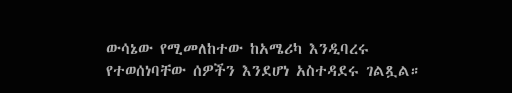ውሳኔው የሚመለከተው ከአሜሪካ እንዲባረሩ የተወሰነባቸው ሰዎችን እንደሆነ አስተዳደሩ ገልጿል።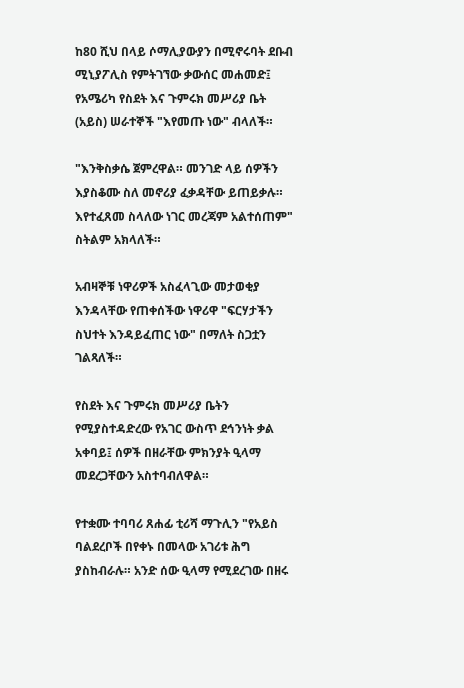ከ80 ሺህ በላይ ሶማሊያውያን በሚኖሩባት ደቡብ ሚኒያፖሊስ የምትገኘው ቃውሰር መሐመድ፤ የአሜሪካ የስደት እና ጉምሩክ መሥሪያ ቤት (አይስ) ሠራተኞች "እየመጡ ነው" ብላለች።

"እንቅስቃሴ ጀምረዋል። መንገድ ላይ ሰዎችን እያስቆሙ ስለ መኖሪያ ፈቃዳቸው ይጠይቃሉ። እየተፈጸመ ስላለው ነገር መረጃም አልተሰጠም" ስትልም አክላለች።

አብዛኞቹ ነዋሪዎች አስፈላጊው መታወቂያ እንዳላቸው የጠቀሰችው ነዋሪዋ "ፍርሃታችን ስህተት እንዳይፈጠር ነው" በማለት ስጋቷን ገልጻለች።

የስደት እና ጉምሩክ መሥሪያ ቤትን የሚያስተዳድረው የአገር ውስጥ ደኅንነት ቃል አቀባይ፤ ሰዎች በዘራቸው ምክንያት ዒላማ መደረጋቸውን አስተባብለዋል።

የተቋሙ ተባባሪ ጸሐፊ ቲሪሻ ማጉሊን "የአይስ ባልደረቦች በየቀኑ በመላው አገሪቱ ሕግ ያስከብራሉ። አንድ ሰው ዒላማ የሚደረገው በዘሩ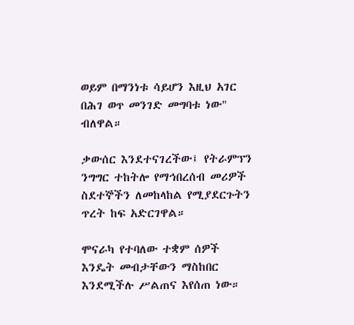ወይም በማንነቱ ሳይሆን እዚህ አገር በሕገ ወጥ መንገድ መግባቱ ነው" ብለዋል።

ቃውሰር እንደተናገረችው፤ የትራምፕን ንግግር ተከትሎ የማኅበረሰብ መሪዎች ስደተኞችን ለመከላከል የሚያደርጉትን ጥረት ከፍ አድርገዋል።

ሞናራካ የተባለው ተቋም ሰዎች እንዴት መብታቸውን ማስከበር እንደሚችሉ ሥልጠና እየሰጠ ነው።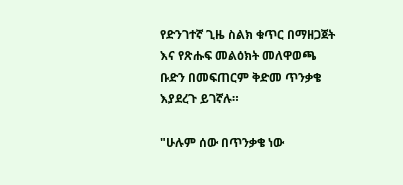የድንገተኛ ጊዜ ስልክ ቁጥር በማዘጋጀት እና የጽሑፍ መልዕክት መለዋወጫ ቡድን በመፍጠርም ቅድመ ጥንቃቄ እያደረጉ ይገኛሉ።

"ሁሉም ሰው በጥንቃቄ ነው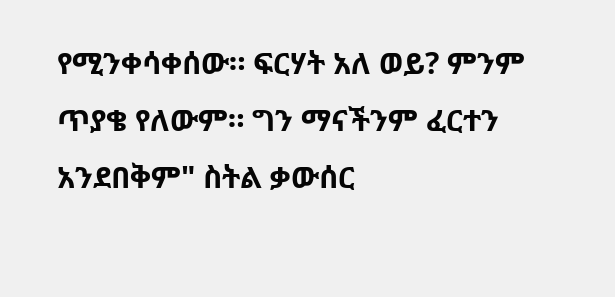የሚንቀሳቀሰው። ፍርሃት አለ ወይ? ምንም ጥያቄ የለውም። ግን ማናችንም ፈርተን አንደበቅም" ስትል ቃውሰር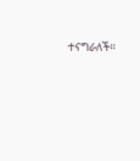ተናግራለች።